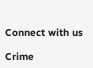Connect with us

Crime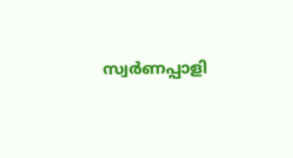സ്വര്‍ണപ്പാളി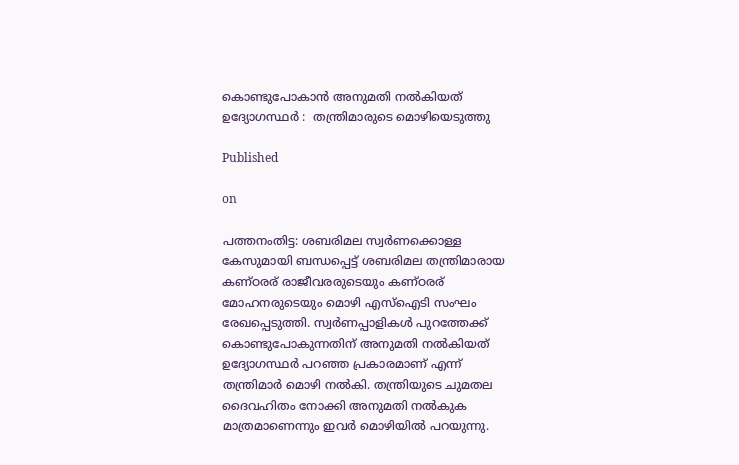കൊണ്ടുപോകാന്‍ അനുമതി നല്‍കിയത് ഉദ്യോഗസ്ഥര്‍ :  തന്ത്രിമാരുടെ മൊഴിയെടുത്തു

Published

on

പത്തനംതിട്ട: ശബരിമല സ്വര്‍ണക്കൊള്ള കേസുമായി ബന്ധപ്പെട്ട് ശബരിമല തന്ത്രിമാരായ കണ്ഠരര് രാജീവരരുടെയും കണ്ഠരര് മോഹനരുടെയും മൊഴി എസ്‌ഐടി സംഘം രേഖപ്പെടുത്തി. സ്വര്‍ണപ്പാളികള്‍ പുറത്തേക്ക് കൊണ്ടുപോകുന്നതിന് അനുമതി നല്‍കിയത് ഉദ്യോഗസ്ഥര്‍ പറഞ്ഞ പ്രകാരമാണ് എന്ന് തന്ത്രിമാര്‍ മൊഴി നല്‍കി. തന്ത്രിയുടെ ചുമതല ദൈവഹിതം നോക്കി അനുമതി നല്‍കുക മാത്രമാണെന്നും ഇവര്‍ മൊഴിയിൽ പറയുന്നു.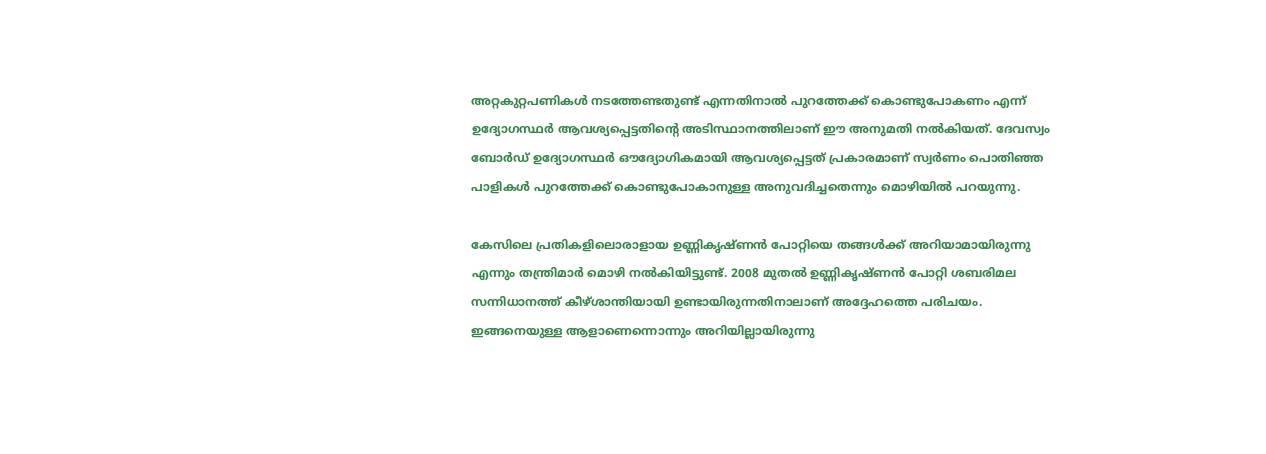അറ്റകുറ്റപണികള്‍ നടത്തേണ്ടതുണ്ട് എന്നതിനാല്‍ പുറത്തേക്ക് കൊണ്ടുപോകണം എന്ന് ഉദ്യോഗസ്ഥര്‍ ആവശ്യപ്പെട്ടതിന്റെ അടിസ്ഥാനത്തിലാണ് ഈ അനുമതി നല്‍കിയത്. ദേവസ്വം ബോര്‍ഡ് ഉദ്യോഗസ്ഥര്‍ ഔദ്യോഗികമായി ആവശ്യപ്പെട്ടത് പ്രകാരമാണ് സ്വര്‍ണം പൊതിഞ്ഞ പാളികള്‍ പുറത്തേക്ക് കൊണ്ടുപോകാനുള്ള അനുവദിച്ചതെന്നും മൊഴിയില്‍ പറയുന്നു.

കേസിലെ പ്രതികളിലൊരാളായ ഉണ്ണികൃഷ്ണന്‍ പോറ്റിയെ തങ്ങള്‍ക്ക് അറിയാമായിരുന്നു എന്നും തന്ത്രിമാര്‍ മൊഴി നല്‍കിയിട്ടുണ്ട്. 2008 മുതല്‍ ഉണ്ണികൃഷ്ണന്‍ പോറ്റി ശബരിമല സന്നിധാനത്ത് കീഴ്ശാന്തിയായി ഉണ്ടായിരുന്നതിനാലാണ് അദ്ദേഹത്തെ പരിചയം. ഇങ്ങനെയുള്ള ആളാണെന്നൊന്നും അറിയില്ലായിരുന്നു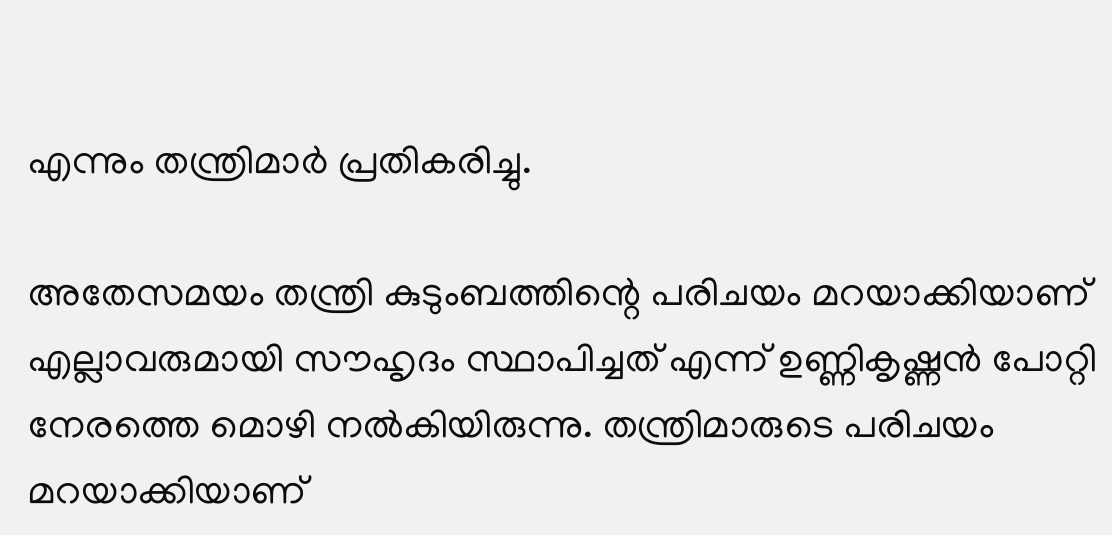എന്നും തന്ത്രിമാര്‍ പ്രതികരിച്ചു.

അതേസമയം തന്ത്രി കുടുംബത്തിന്റെ പരിചയം മറയാക്കിയാണ് എല്ലാവരുമായി സൗഹൃദം സ്ഥാപിച്ചത് എന്ന് ഉണ്ണികൃഷ്ണന്‍ പോറ്റി നേരത്തെ മൊഴി നല്‍കിയിരുന്നു. തന്ത്രിമാരുടെ പരിചയം മറയാക്കിയാണ്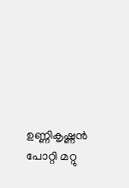ഉണ്ണികൃഷ്ണന്‍ പോറ്റി മറ്റു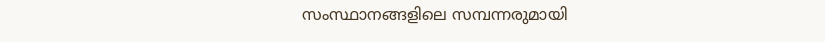സംസ്ഥാനങ്ങളിലെ സമ്പന്നരുമായി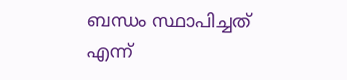ബന്ധം സ്ഥാപിച്ചത് എന്ന്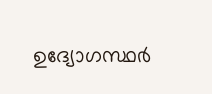ഉദ്യോഗസ്ഥര്‍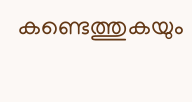കണ്ടെത്തുകയും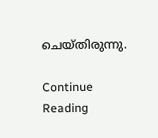ചെയ്തിരുന്നു.

Continue Reading